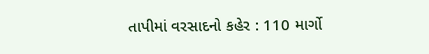તાપીમાં વરસાદનો કહેર : 110 માર્ગો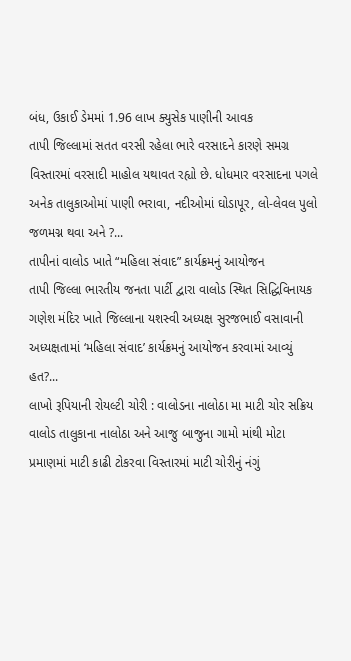બંધ, ઉકાઈ ડેમમાં 1.96 લાખ ક્યુસેક પાણીની આવક
તાપી જિલ્લામાં સતત વરસી રહેલા ભારે વરસાદને કારણે સમગ્ર વિસ્તારમાં વરસાદી માહોલ યથાવત રહ્યો છે. ધોધમાર વરસાદના પગલે અનેક તાલુકાઓમાં પાણી ભરાવા, નદીઓમાં ઘોડાપૂર, લો-લેવલ પુલો જળમગ્ન થવા અને ?...
તાપીનાં વાલોડ ખાતે “મહિલા સંવાદ” કાર્યક્રમનું આયોજન
તાપી જિલ્લા ભારતીય જનતા પાર્ટી દ્વારા વાલોડ સ્થિત સિદ્ધિવિનાયક ગણેશ મંદિર ખાતે જિલ્લાના યશસ્વી અધ્યક્ષ સુરજભાઈ વસાવાની અધ્યક્ષતામાં ‘મહિલા સંવાદ’ કાર્યક્રમનું આયોજન કરવામાં આવ્યું હત?...
લાખો રૂપિયાની રોયલ્ટી ચોરી : વાલોડના નાલોઠા મા માટી ચોર સક્રિય
વાલોડ તાલુકાના નાલોઠા અને આજુ બાજુના ગામો માંથી મોટા પ્રમાણમાં માટી કાઢી ટોકરવા વિસ્તારમાં માટી ચોરીનું નંગું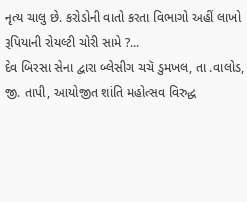નૃત્ય ચાલુ છે. કરોડોની વાતો કરતા વિભાગો અહીં લાખો રૂપિયાની રોયલ્ટી ચોરી સામે ?...
દેવ બિરસા સેના દ્વારા બ્લેસીગ ચચૅ ડુમખલ, તા .વાલોડ, જી. તાપી, આયોજીત શાંતિ મહોત્સવ વિરુદ્ધ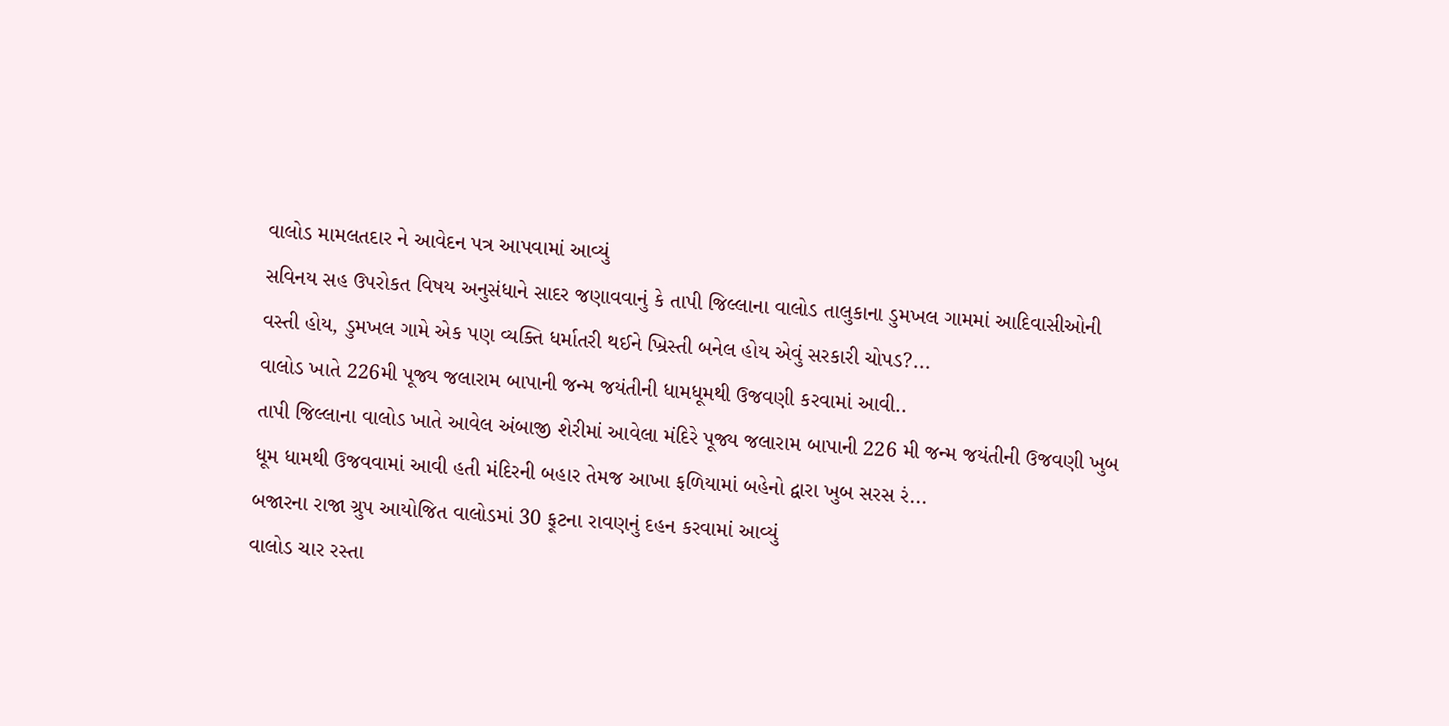વાલોડ મામલતદાર ને આવેદન પત્ર આપવામાં આવ્યું
સવિનય સહ ઉપરોકત વિષય અનુસંધાને સાદર જણાવવાનું કે તાપી જિલ્લાના વાલોડ તાલુકાના ડુમખલ ગામમાં આદિવાસીઓની વસ્તી હોય, ડુમખલ ગામે એક પણ વ્યક્તિ ધર્માતરી થઈને ખ્રિસ્તી બનેલ હોય એવું સરકારી ચોપડ?...
વાલોડ ખાતે 226મી પૂજ્ય જલારામ બાપાની જન્મ જયંતીની ધામધૂમથી ઉજવણી કરવામાં આવી..
તાપી જિલ્લાના વાલોડ ખાતે આવેલ અંબાજી શેરીમાં આવેલા મંદિરે પૂજ્ય જલારામ બાપાની 226 મી જન્મ જયંતીની ઉજવણી ખુબ ધૂમ ધામથી ઉજવવામાં આવી હતી મંદિરની બહાર તેમજ આખા ફળિયામાં બહેનો દ્વારા ખુબ સરસ રં...
બજારના રાજા ગ્રુપ આયોજિત વાલોડમાં 30 ફૂટના રાવણનું દહન કરવામાં આવ્યું
વાલોડ ચાર રસ્તા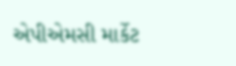એપીએમસી માર્કેટ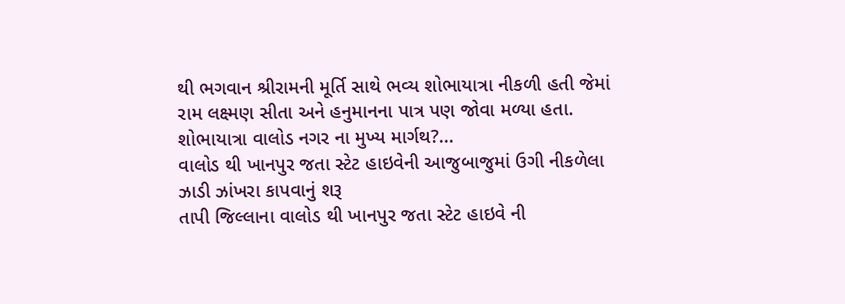થી ભગવાન શ્રીરામની મૂર્તિ સાથે ભવ્ય શોભાયાત્રા નીકળી હતી જેમાં રામ લક્ષ્મણ સીતા અને હનુમાનના પાત્ર પણ જોવા મળ્યા હતા. શોભાયાત્રા વાલોડ નગર ના મુખ્ય માર્ગથ?...
વાલોડ થી ખાનપુર જતા સ્ટેટ હાઇવેની આજુબાજુમાં ઉગી નીકળેલા ઝાડી ઝાંખરા કાપવાનું શરૂ
તાપી જિલ્લાના વાલોડ થી ખાનપુર જતા સ્ટેટ હાઇવે ની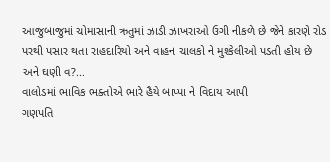આજુબાજુમાં ચોમાસાની ઋતુમાં ઝાડી ઝાખરાઓ ઉગી નીકળે છે જેને કારણે રોડ પરથી પસાર થતા રાહદારિયો અને વાહન ચાલકો ને મુશ્કેલીઓ પડતી હોય છે અને ઘણી વ?...
વાલોડમાં ભાવિક ભક્તોએ ભારે હૈયે બાપ્પા ને વિદાય આપી
ગણપતિ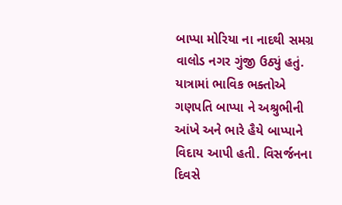બાપ્પા મોરિયા ના નાદથી સમગ્ર વાલોડ નગર ગુંજી ઉઠ્યું હતું. યાત્રામાં ભાવિક ભક્તોએ ગણપતિ બાપ્પા ને અશ્રુભીની આંખે અને ભારે હૈયે બાપ્પાને વિદાય આપી હતી. વિસર્જનના દિવસે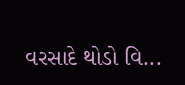વરસાદે થોડો વિ...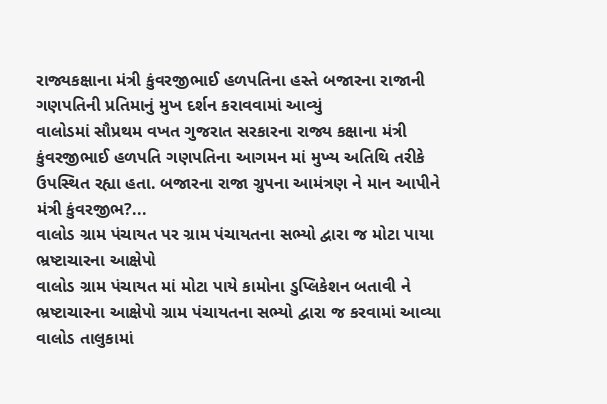રાજ્યકક્ષાના મંત્રી કુંવરજીભાઈ હળપતિના હસ્તે બજારના રાજાની ગણપતિની પ્રતિમાનું મુખ દર્શન કરાવવામાં આવ્યું
વાલોડમાં સૌપ્રથમ વખત ગુજરાત સરકારના રાજ્ય કક્ષાના મંત્રી કુંવરજીભાઈ હળપતિ ગણપતિના આગમન માં મુખ્ય અતિથિ તરીકે ઉપસ્થિત રહ્યા હતા. બજારના રાજા ગ્રુપના આમંત્રણ ને માન આપીને મંત્રી કુંવરજીભ?...
વાલોડ ગ્રામ પંચાયત પર ગ્રામ પંચાયતના સભ્યો દ્વારા જ મોટા પાયા ભ્રષ્ટાચારના આક્ષેપો
વાલોડ ગ્રામ પંચાયત માં મોટા પાયે કામોના ડુપ્લિકેશન બતાવી ને ભ્રષ્ટાચારના આક્ષેપો ગ્રામ પંચાયતના સભ્યો દ્વારા જ કરવામાં આવ્યા વાલોડ તાલુકામાં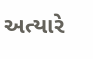અત્યારે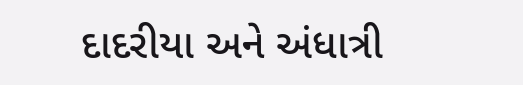દાદરીયા અને અંધાત્રી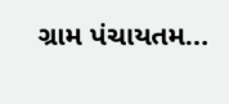ગ્રામ પંચાયતમ...